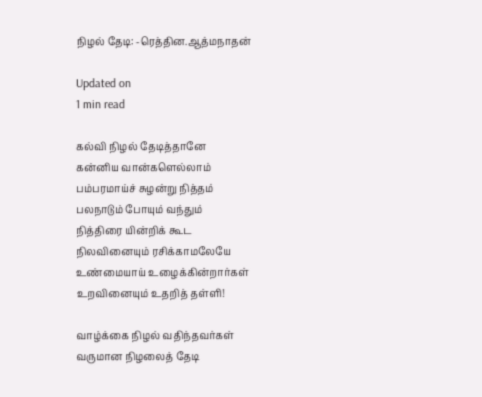நிழல் தேடி: -ரெத்தின.ஆத்மநாதன்

Updated on
1 min read

கல்வி நிழல் தேடித்தானே
கன்னிய வான்களெல்லாம்
பம்பரமாய்ச் சுழன்று நித்தம்
பலநாடும் போயும் வந்தும்
நித்திரை யின்றிக் கூட
நிலவினையும் ரசிக்காமலேயே
உண்மையாய் உழைக்கின்றார்கள்
உறவினையும் உதறித் தள்ளி!

வாழ்க்கை நிழல் வதிந்தவர்கள்
வருமான நிழலைத் தேடி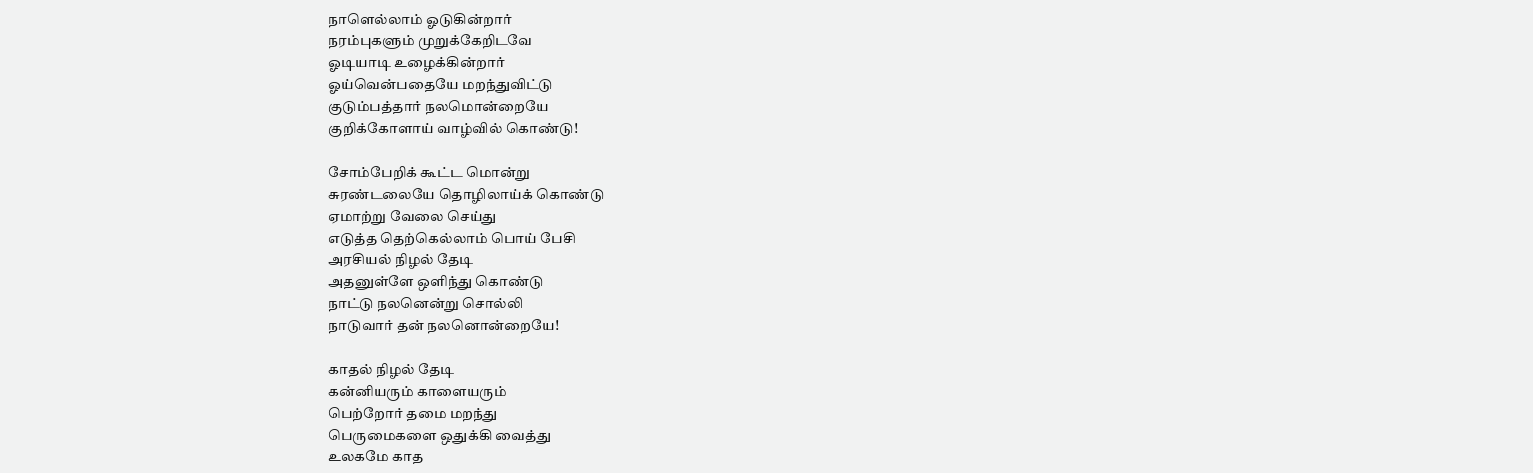நாளெல்லாம் ஓடுகின்றார்
நரம்புகளும் முறுக்கேறிடவே
ஓடியாடி உழைக்கின்றார்
ஓய்வென்பதையே மறந்துவிட்டு
குடும்பத்தார் நலமொன்றையே
குறிக்கோளாய் வாழ்வில் கொண்டு!

சோம்பேறிக் கூட்ட மொன்று
சுரண்டலையே தொழிலாய்க் கொண்டு
ஏமாற்று வேலை செய்து
எடுத்த தெற்கெல்லாம் பொய் பேசி
அரசியல் நிழல் தேடி
அதனுள்ளே ஒளிந்து கொண்டு
நாட்டு நலனென்று சொல்லி
நாடுவார் தன் நலனொன்றையே!

காதல் நிழல் தேடி
கன்னியரும் காளையரும்
பெற்றோர் தமை மறந்து
பெருமைகளை ஒதுக்கி வைத்து
உலகமே காத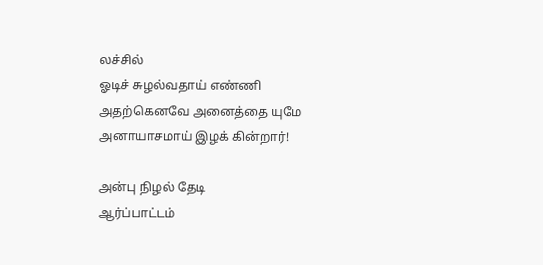லச்சில்
ஓடிச் சுழல்வதாய் எண்ணி
அதற்கெனவே அனைத்தை யுமே
அனாயாசமாய் இழக் கின்றார்!

அன்பு நிழல் தேடி
ஆர்ப்பாட்டம்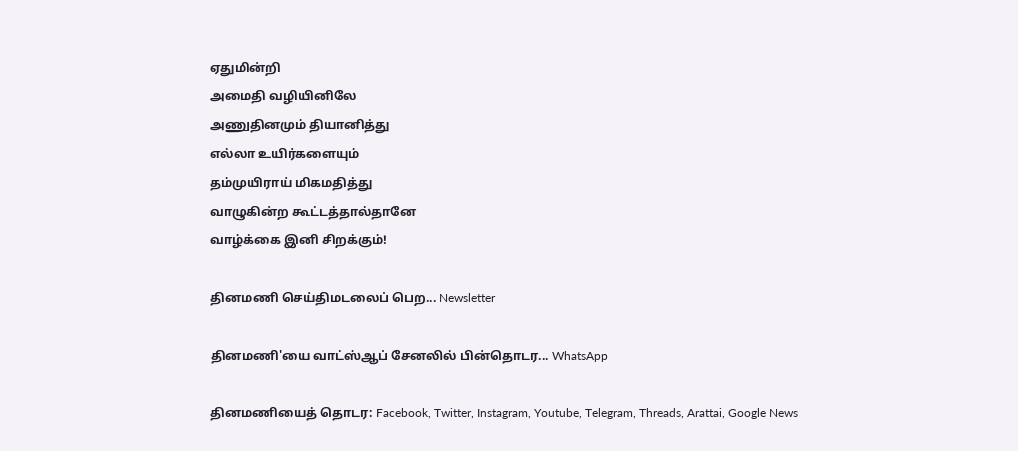ஏதுமின்றி
அமைதி வழியினிலே
அணுதினமும் தியானித்து
எல்லா உயிர்களையும்
தம்முயிராய் மிகமதித்து
வாழுகின்ற கூட்டத்தால்தானே
வாழ்க்கை இனி சிறக்கும்!

தினமணி செய்திமடலைப் பெற... Newsletter

தினமணி'யை வாட்ஸ்ஆப் சேனலில் பின்தொடர... WhatsApp

தினமணியைத் தொடர: Facebook, Twitter, Instagram, Youtube, Telegram, Threads, Arattai, Google News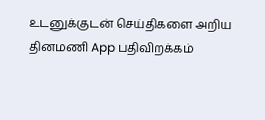உடனுக்குடன் செய்திகளை அறிய தினமணி App பதிவிறக்கம்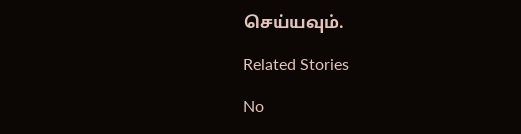செய்யவும்.

Related Stories

No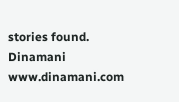stories found.
Dinamani
www.dinamani.com